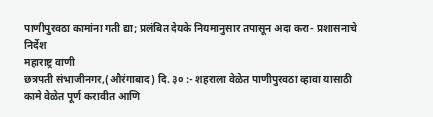पाणीपुरवठा कामांना गती द्या; प्रलंबित देयके नियमानुसार तपासून अदा करा- प्रशासनाचे निर्देश
महाराष्ट्र वाणी
छत्रपती संभाजीनगर,(औरंगाबाद) दि. ३० :- शहराला वेळेत पाणीपुरवठा व्हावा यासाठी कामे वेळेत पूर्ण करावीत आणि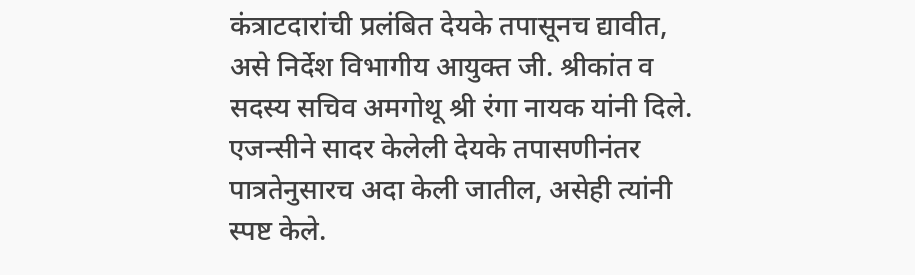कंत्राटदारांची प्रलंबित देयके तपासूनच द्यावीत, असे निर्देश विभागीय आयुक्त जी. श्रीकांत व सदस्य सचिव अमगोथू श्री रंगा नायक यांनी दिले. एजन्सीने सादर केलेली देयके तपासणीनंतर पात्रतेनुसारच अदा केली जातील, असेही त्यांनी स्पष्ट केले.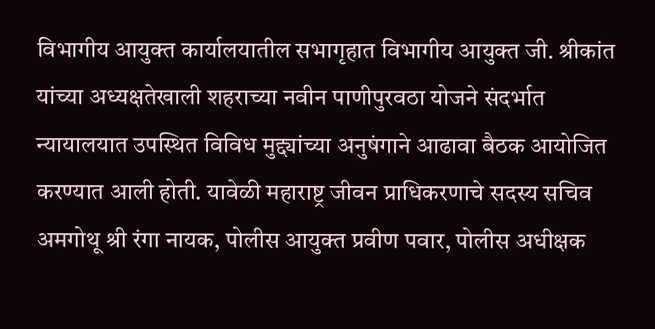विभागीय आयुक्त कार्यालयातील सभागृहात विभागीय आयुक्त जी. श्रीकांत यांच्या अध्यक्षतेखाली शहराच्या नवीन पाणीपुरवठा योजने संदर्भात न्यायालयात उपस्थित विविध मुद्द्यांच्या अनुषंगाने आढावा बैठक आयोजित करण्यात आली होती. यावेळी महाराष्ट्र जीवन प्राधिकरणाचे सदस्य सचिव अमगोथू श्री रंगा नायक, पोलीस आयुक्त प्रवीण पवार, पोलीस अधीक्षक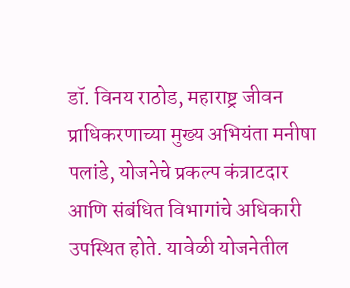डॉ. विनय राठोड, महाराष्ट्र जीवन प्राधिकरणाच्या मुख्य अभियंता मनीषा पलांडे, योजनेचे प्रकल्प कंत्राटदार आणि संबंधित विभागांचे अधिकारी उपस्थित होते. यावेळी योजनेतील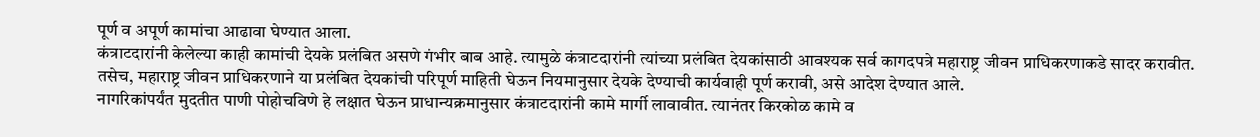पूर्ण व अपूर्ण कामांचा आढावा घेण्यात आला.
कंत्राटदारांनी केलेल्या काही कामांची देयके प्रलंबित असणे गंभीर बाब आहे. त्यामुळे कंत्राटदारांनी त्यांच्या प्रलंबित देयकांसाठी आवश्यक सर्व कागदपत्रे महाराष्ट्र जीवन प्राधिकरणाकडे सादर करावीत. तसेच, महाराष्ट्र जीवन प्राधिकरणाने या प्रलंबित देयकांची परिपूर्ण माहिती घेऊन नियमानुसार देयके देण्याची कार्यवाही पूर्ण करावी, असे आदेश देण्यात आले.
नागरिकांपर्यंत मुदतीत पाणी पोहोचविणे हे लक्षात घेऊन प्राधान्यक्रमानुसार कंत्राटदारांनी कामे मार्गी लावावीत. त्यानंतर किरकोळ कामे व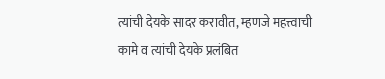त्यांची देयके सादर करावीत, म्हणजे महत्त्वाची कामे व त्यांची देयके प्रलंबित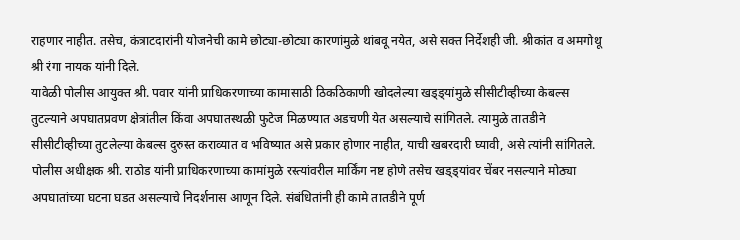राहणार नाहीत. तसेच, कंत्राटदारांनी योजनेची कामे छोट्या-छोट्या कारणांमुळे थांबवू नयेत, असे सक्त निर्देशही जी. श्रीकांत व अमगोथू श्री रंगा नायक यांनी दिले.
यावेळी पोलीस आयुक्त श्री. पवार यांनी प्राधिकरणाच्या कामासाठी ठिकठिकाणी खोदलेल्या खड्ड्यांमुळे सीसीटीव्हीच्या केबल्स तुटल्याने अपघातप्रवण क्षेत्रांतील किंवा अपघातस्थळी फुटेज मिळण्यात अडचणी येत असल्याचे सांगितले. त्यामुळे तातडीने सीसीटीव्हीच्या तुटलेल्या केबल्स दुरुस्त कराव्यात व भविष्यात असे प्रकार होणार नाहीत, याची खबरदारी घ्यावी, असे त्यांनी सांगितले.
पोलीस अधीक्षक श्री. राठोड यांनी प्राधिकरणाच्या कामांमुळे रस्त्यांवरील मार्किंग नष्ट होणे तसेच खड्ड्यांवर चेंबर नसल्याने मोठ्या अपघातांच्या घटना घडत असल्याचे निदर्शनास आणून दिले. संबंधितांनी ही कामे तातडीने पूर्ण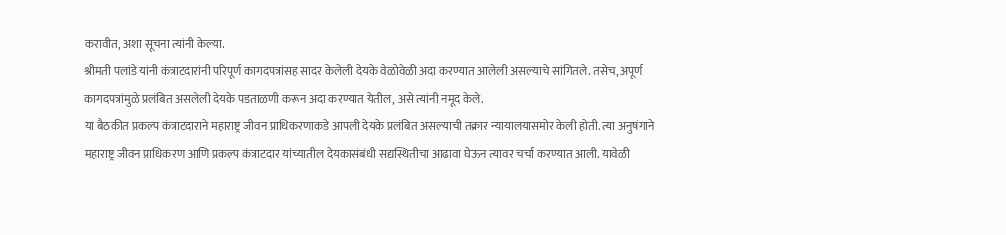करावीत, अशा सूचना त्यांनी केल्या.
श्रीमती पलांडे यांनी कंत्राटदारांनी परिपूर्ण कागदपत्रांसह सादर केलेली देयके वेळोवेळी अदा करण्यात आलेली असल्याचे सांगितले. तसेच, अपूर्ण कागदपत्रांमुळे प्रलंबित असलेली देयके पडताळणी करून अदा करण्यात येतील, असे त्यांनी नमूद केले.
या बैठकीत प्रकल्प कंत्राटदाराने महाराष्ट्र जीवन प्राधिकरणाकडे आपली देयके प्रलंबित असल्याची तक्रार न्यायालयासमोर केली होती. त्या अनुषंगाने महाराष्ट्र जीवन प्राधिकरण आणि प्रकल्प कंत्राटदार यांच्यातील देयकासंबंधी सद्यस्थितीचा आढावा घेऊन त्यावर चर्चा करण्यात आली. यावेळी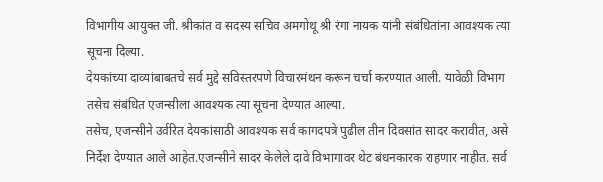विभागीय आयुक्त जी. श्रीकांत व सदस्य सचिव अमगोथू श्री रंगा नायक यांनी संबंधितांना आवश्यक त्या सूचना दिल्या.
देयकांच्या दाव्यांबाबतचे सर्व मुद्दे सविस्तरपणे विचारमंथन करून चर्चा करण्यात आली. यावेळी विभाग तसेच संबंधित एजन्सीला आवश्यक त्या सूचना देण्यात आल्या.
तसेच, एजन्सीने उर्वरित देयकांसाठी आवश्यक सर्व कागदपत्रे पुढील तीन दिवसांत सादर करावीत, असे निर्देश देण्यात आले आहेत.एजन्सीने सादर केलेले दावे विभागावर थेट बंधनकारक राहणार नाहीत. सर्व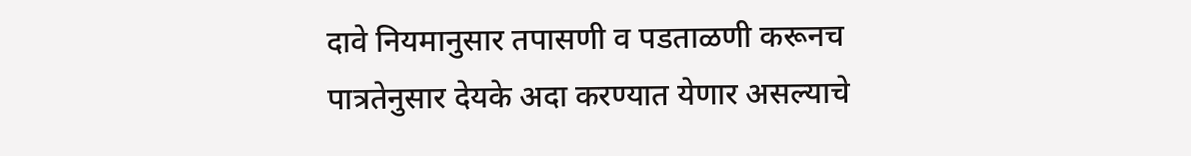दावे नियमानुसार तपासणी व पडताळणी करूनच पात्रतेनुसार देयके अदा करण्यात येणार असल्याचे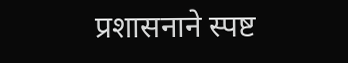प्रशासनाने स्पष्ट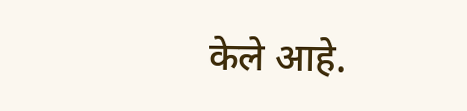केले आहे.